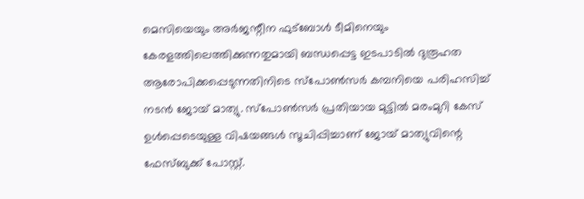മെസിയെയും അർജന്റീന ഫുട്ബോൾ ടീമിനെയും കേരളത്തിലെത്തിക്കുന്നതുമായി ബന്ധപ്പെട്ട ഇടപാടിൽ ദുരൂഹത ആരോപിക്കപ്പെടുന്നതിനിടെ സ്പോൺസർ കമ്പനിയെ പരിഹസിച്ച് നടൻ ജോയ് മാത്യു. സ്പോൺസർ പ്രതിയായ മുട്ടിൽ മരംമുറി കേസ് ഉൾപ്പെടെയുള്ള വിഷയങ്ങൾ സൂചിപ്പിച്ചാണ് ജോയ് മാത്യുവിന്റെ ഫേസ്ബുക്ക് പോസ്റ്റ്.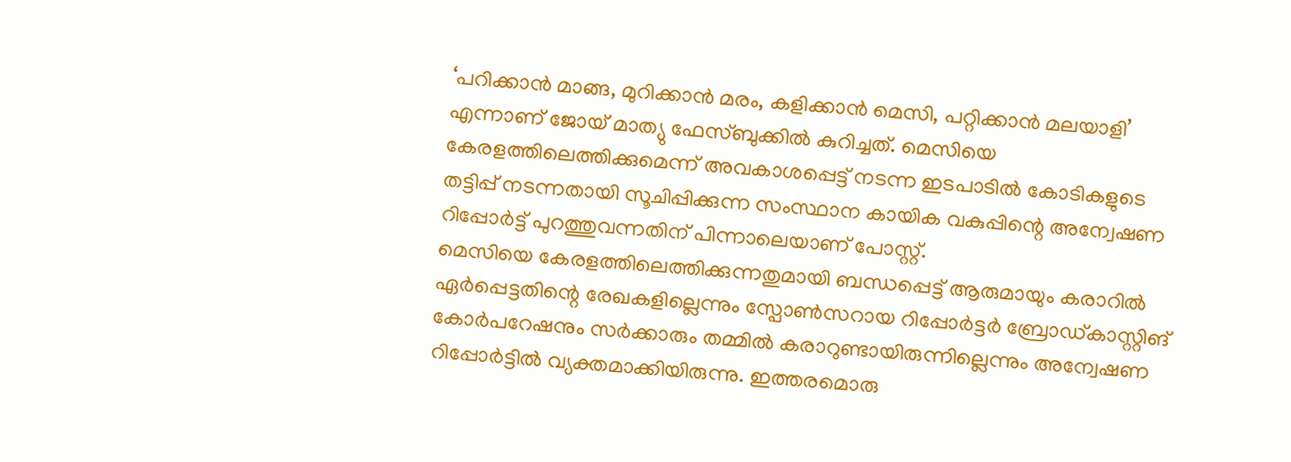‘പറിക്കാൻ മാങ്ങ, മുറിക്കാൻ മരം, കളിക്കാൻ മെസി, പറ്റിക്കാൻ മലയാളി’ എന്നാണ് ജോയ് മാത്യു ഫേസ്ബുക്കിൽ കുറിച്ചത്. മെസിയെ കേരളത്തിലെത്തിക്കുമെന്ന് അവകാശപ്പെട്ട് നടന്ന ഇടപാടിൽ കോടികളുടെ തട്ടിപ്പ് നടന്നതായി സൂചിപ്പിക്കുന്ന സംസ്ഥാന കായിക വകുപ്പിന്റെ അന്വേഷണ റിപ്പോർട്ട് പുറത്തുവന്നതിന് പിന്നാലെയാണ് പോസ്റ്റ്.
മെസിയെ കേരളത്തിലെത്തിക്കുന്നതുമായി ബന്ധപ്പെട്ട് ആരുമായും കരാറിൽ ഏർപ്പെട്ടതിന്റെ രേഖകളില്ലെന്നും സ്പോൺസറായ റിപ്പോർട്ടർ ബ്രോഡ്കാസ്റ്റിങ് കോർപറേഷനും സർക്കാരും തമ്മിൽ കരാറുണ്ടായിരുന്നില്ലെന്നും അന്വേഷണ റിപ്പോർട്ടിൽ വ്യക്തമാക്കിയിരുന്നു. ഇത്തരമൊരു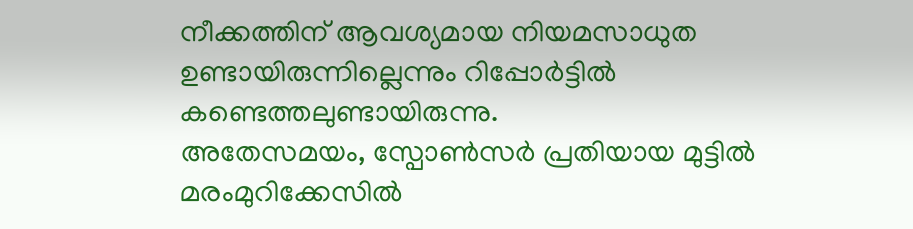നീക്കത്തിന് ആവശ്യമായ നിയമസാധുത ഉണ്ടായിരുന്നില്ലെന്നും റിപ്പോർട്ടിൽ കണ്ടെത്തലുണ്ടായിരുന്നു.
അതേസമയം, സ്പോൺസർ പ്രതിയായ മുട്ടിൽ മരംമുറിക്കേസിൽ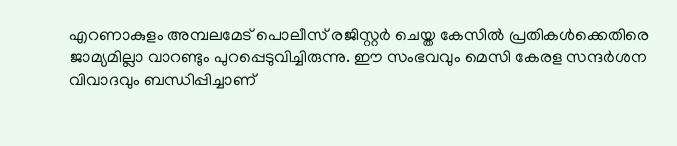എറണാകുളം അമ്പലമേട് പൊലീസ് രജിസ്റ്റർ ചെയ്ത കേസിൽ പ്രതികൾക്കെതിരെ ജാമ്യമില്ലാ വാറണ്ടും പുറപ്പെടുവിച്ചിരുന്നു. ഈ സംഭവവും മെസി കേരള സന്ദർശന വിവാദവും ബന്ധിപ്പിച്ചാണ്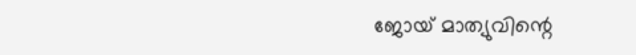ജോയ് മാത്യുവിന്റെ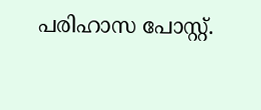പരിഹാസ പോസ്റ്റ്.